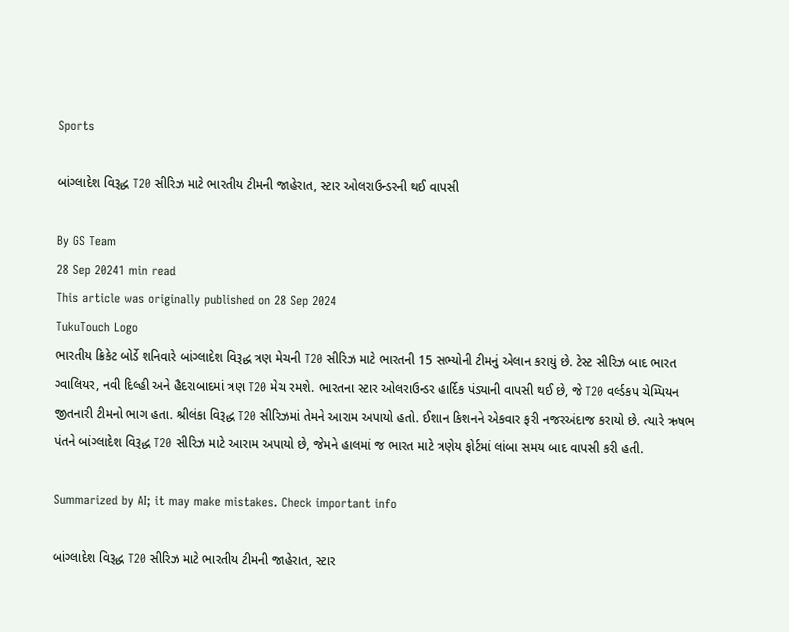Sports

બાંગ્લાદેશ વિરૂદ્ધ T20 સીરિઝ માટે ભારતીય ટીમની જાહેરાત, સ્ટાર ઓલરાઉન્ડરની થઈ વાપસી

By GS Team
28 Sep 20241 min read
This article was originally published on 28 Sep 2024
TukuTouch Logo
ભારતીય ક્રિકેટ બોર્ડે શનિવારે બાંગ્લાદેશ વિરૂદ્ધ ત્રણ મેચની T20 સીરિઝ માટે ભારતની 15 સભ્યોની ટીમનું એલાન કરાયું છે. ટેસ્ટ સીરિઝ બાદ ભારત ગ્વાલિયર, નવી દિલ્હી અને હૈદરાબાદમાં ત્રણ T20 મેચ રમશે. ભારતના સ્ટાર ઓલરાઉન્ડર હાર્દિક પંડ્યાની વાપસી થઈ છે, જે T20 વર્લ્ડકપ ચેમ્પિયન જીતનારી ટીમનો ભાગ હતા. શ્રીલંકા વિરૂદ્ધ T20 સીરિઝમાં તેમને આરામ અપાયો હતો. ઈશાન કિશનને એકવાર ફરી નજરઅંદાજ કરાયો છે. ત્યારે ઋષભ પંતને બાંગ્લાદેશ વિરૂદ્ધ T20 સીરિઝ માટે આરામ અપાયો છે, જેમને હાલમાં જ ભારત માટે ત્રણેય ફોર્ટમાં લાંબા સમય બાદ વાપસી કરી હતી.

Summarized by AI; it may make mistakes. Check important info

બાંગ્લાદેશ વિરૂદ્ધ T20 સીરિઝ માટે ભારતીય ટીમની જાહેરાત, સ્ટાર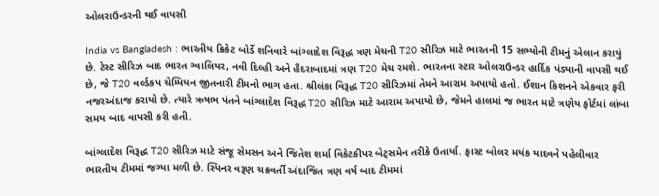ઓલરાઉન્ડરની થઈ વાપસી

India vs Bangladesh : ભારતીય ક્રિકેટ બોર્ડે શનિવારે બાંગ્લાદેશ વિરૂદ્ધ ત્રણ મેચની T20 સીરિઝ માટે ભારતની 15 સભ્યોની ટીમનું એલાન કરાયું છે. ટેસ્ટ સીરિઝ બાદ ભારત ગ્વાલિયર, નવી દિલ્હી અને હૈદરાબાદમાં ત્રણ T20 મેચ રમશે. ભારતના સ્ટાર ઓલરાઉન્ડર હાર્દિક પંડ્યાની વાપસી થઈ છે, જે T20 વર્લ્ડકપ ચેમ્પિયન જીતનારી ટીમનો ભાગ હતા. શ્રીલંકા વિરૂદ્ધ T20 સીરિઝમાં તેમને આરામ અપાયો હતો. ઈશાન કિશનને એકવાર ફરી નજરઅંદાજ કરાયો છે. ત્યારે ઋષભ પંતને બાંગ્લાદેશ વિરૂદ્ધ T20 સીરિઝ માટે આરામ અપાયો છે, જેમને હાલમાં જ ભારત માટે ત્રણેય ફોર્ટમાં લાંબા સમય બાદ વાપસી કરી હતી.

બાંગ્લાદેશ વિરૂદ્ધ T20 સીરિઝ માટે સંજૂ સેમસન અને જિતેશ શર્મા વિકેટકીપર બેટ્સમેન તરીકે ઉતાર્યા. ફાસ્ટ બોલર મયંક યાદવને પહેલીવાર ભારતીય ટીમમાં જગ્યા મળી છે. સ્પિનર વરૂણ ચક્રવર્તી અંદાજિત ત્રણ વર્ષ બાદ ટીમમાં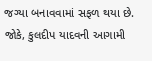જગ્યા બનાવવામાં સફળ થયા છે. જોકે, કુલદીપ યાદવની આગામી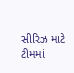સીરિઝ માટે ટીમમાં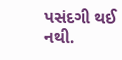પસંદગી થઈ નથી.